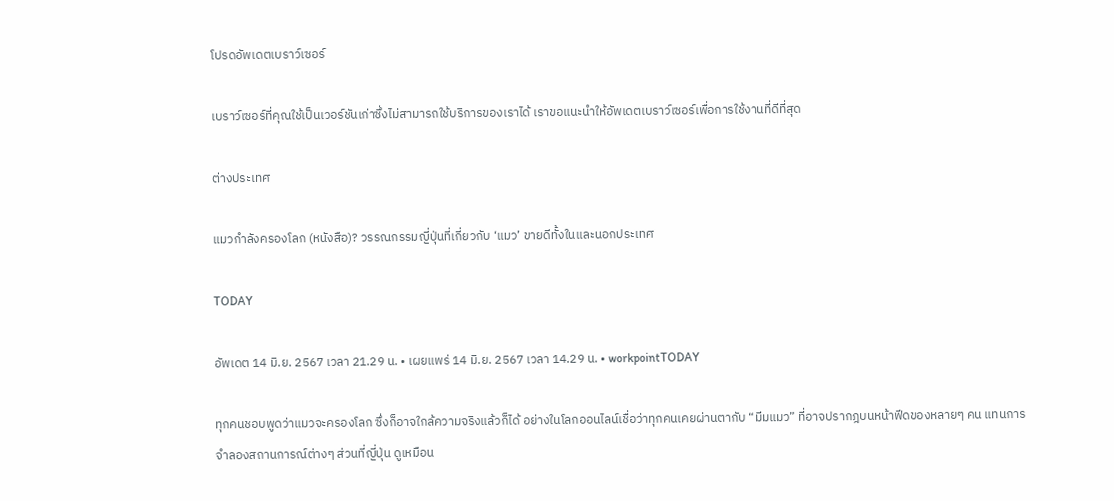โปรดอัพเดตเบราว์เซอร์

เบราว์เซอร์ที่คุณใช้เป็นเวอร์ชันเก่าซึ่งไม่สามารถใช้บริการของเราได้ เราขอแนะนำให้อัพเดตเบราว์เซอร์เพื่อการใช้งานที่ดีที่สุด

ต่างประเทศ

แมวกำลังครองโลก (หนังสือ)? วรรณกรรมญี่ปุ่นที่เกี่ยวกับ ‘แมว’ ขายดีทั้งในและนอกประเทศ

TODAY

อัพเดต 14 มิ.ย. 2567 เวลา 21.29 น. • เผยแพร่ 14 มิ.ย. 2567 เวลา 14.29 น. • workpointTODAY

ทุกคนชอบพูดว่าแมวจะครองโลก ซึ่งก็อาจใกล้ความจริงแล้วก็ได้ อย่างในโลกออนไลน์เชื่อว่าทุกคนเคยผ่านตากับ “มีมแมว” ที่อาจปรากฎบนหน้าฟีดของหลายๆ คน แทนการจำลองสถานการณ์ต่างๆ ส่วนที่ญี่ปุ่น ดูเหมือน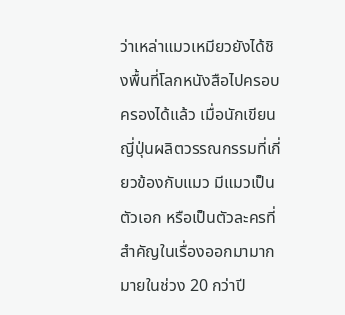ว่าเหล่าแมวเหมียวยังได้ชิงพื้นที่โลกหนังสือไปครอบครองได้แล้ว เมื่อนักเขียนญี่ปุ่นผลิตวรรณกรรมที่เกี่ยวข้องกับแมว มีแมวเป็นตัวเอก หรือเป็นตัวละครที่สำคัญในเรื่องออกมามากมายในช่วง 20 กว่าปี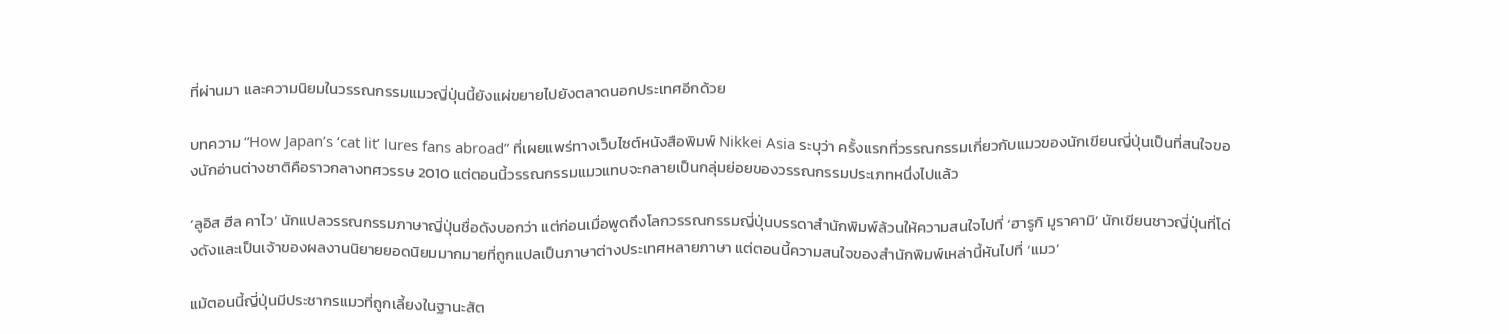ที่ผ่านมา และความนิยมในวรรณกรรมแมวญี่ปุ่นนี้ยังแผ่ขยายไปยังตลาดนอกประเทศอีกด้วย

บทความ “How Japan’s ‘cat lit’ lures fans abroad” ที่เผยแพร่ทางเว็บไซต์หนังสือพิมพ์ Nikkei Asia ระบุว่า ครั้งแรกที่วรรณกรรมเกี่ยวกับแมวของนักเขียนญี่ปุ่นเป็นที่สนใจของนักอ่านต่างชาติคือราวกลางทศวรรษ 2010 แต่ตอนนี้วรรณกรรมแมวแทบจะกลายเป็นกลุ่มย่อยของวรรณกรรมประเภทหนึ่งไปแล้ว

‘ลูอิส ฮีล คาไว’ นักแปลวรรณกรรมภาษาญี่ปุ่นชื่อดังบอกว่า แต่ก่อนเมื่อพูดถึงโลกวรรณกรรมญี่ปุ่นบรรดาสำนักพิมพ์ล้วนให้ความสนใจไปที่ ‘ฮารูกิ มูราคามิ’ นักเขียนชาวญี่ปุ่นที่โด่งดังและเป็นเจ้าของผลงานนิยายยอดนิยมมากมายที่ถูกแปลเป็นภาษาต่างประเทศหลายภาษา แต่ตอนนี้ความสนใจของสำนักพิมพ์เหล่านี้หันไปที่ ‘แมว’

แม้ตอนนี้ญี่ปุ่นมีประชากรแมวที่ถูกเลี้ยงในฐานะสัต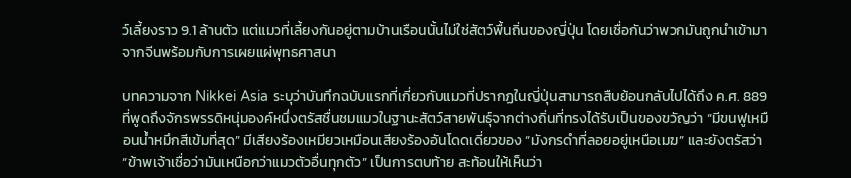ว์เลี้ยงราว 9.1 ล้านตัว แต่แมวที่เลี้ยงกันอยู่ตามบ้านเรือนนั้นไม่ใช่สัตว์พื้นถิ่นของญี่ปุ่น โดยเชื่อกันว่าพวกมันถูกนำเข้ามาจากจีนพร้อมกับการเผยแผ่พุทธศาสนา

บทความจาก Nikkei Asia ระบุว่าบันทึกฉบับแรกที่เกี่ยวกับแมวที่ปรากฏในญี่ปุ่นสามารถสืบย้อนกลับไปได้ถึง ค.ศ. 889 ที่พูดถึงจักรพรรดิหนุ่มองค์หนึ่งตรัสชื่นชมแมวในฐานะสัตว์สายพันธุ์จากต่างถิ่นที่ทรงได้รับเป็นของขวัญว่า “มีขนฟูเหมือนน้ำหมึกสีเข้มที่สุด” มีเสียงร้องเหมียวเหมือนเสียงร้องอันโดดเดี่ยวของ “มังกรดำที่ลอยอยู่เหนือเมฆ” และยังตรัสว่า “ข้าพเจ้าเชื่อว่ามันเหนือกว่าแมวตัวอื่นทุกตัว” เป็นการตบท้าย สะท้อนให้เห็นว่า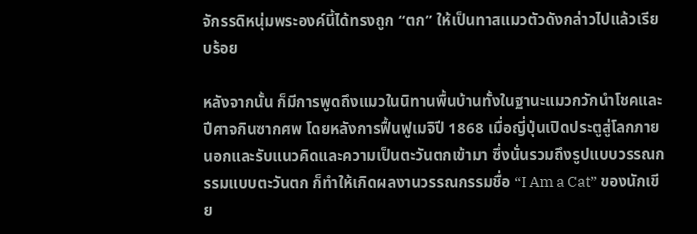จักรรดิหนุ่มพระองค์นี้ได้ทรงถูก “ตก” ให้เป็นทาสแมวตัวดังกล่าวไปแล้วเรียบร้อย

หลังจากนั้น ก็มีการพูดถึงแมวในนิทานพื้นบ้านทั้งในฐานะแมวกวักนำโชคและปีศาจกินซากศพ โดยหลังการฟื้นฟูเมจิปี 1868 เมื่อญี่ปุ่นเปิดประตูสู่โลกภายนอกและรับแนวคิดและความเป็นตะวันตกเข้ามา ซึ่งนั่นรวมถึงรูปแบบวรรณกรรมแบบตะวันตก ก็ทำให้เกิดผลงานวรรณกรรมชื่อ “I Am a Cat” ของนักเขีย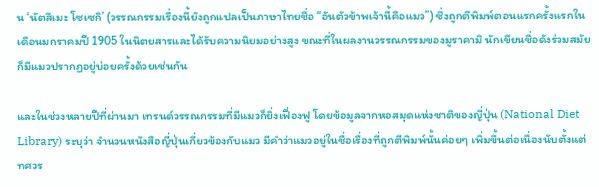น ‘นัตสึเมะ โซเซกิ’ (วรรณกรรมเรื่องนี้ยังถูกแปลเป็นภาษาไทยชื่อ “อันตัวข้าพเจ้านี้คือแมว”) ซึ่งถูกตีพิมพ์ตอนแรกครั้งแรกในเดือนมกราคมปี 1905 ในนิตยสารและได้รับความนิยมอย่างสูง ขณะที่ในผลงานวรรณกรรมของมูราคามิ นักเขียนชื่อดังร่วมสมัย ก็มีแมวปรากฏอยู่บ่อยครั้งด้วยเช่นกัน

และในช่วงหลายปีที่ผ่านมา เทรนด์วรรณกรรมที่มีแมวก็ยิ่งเฟื่องฟู โดยข้อมูลจากหอสมุดแห่งชาติของญี่ปุ่น (National Diet Library) ระบุว่า จำนวนหนังสือญี่ปุ่นเกี่ยวข้องกับแมว มีคำว่าแมวอยู่ในชื่อเรื่องที่ถูกตีพิมพ์นั้นค่อยๆ เพิ่มขึ้นต่อเนื่องนับตั้งแต่ทศวร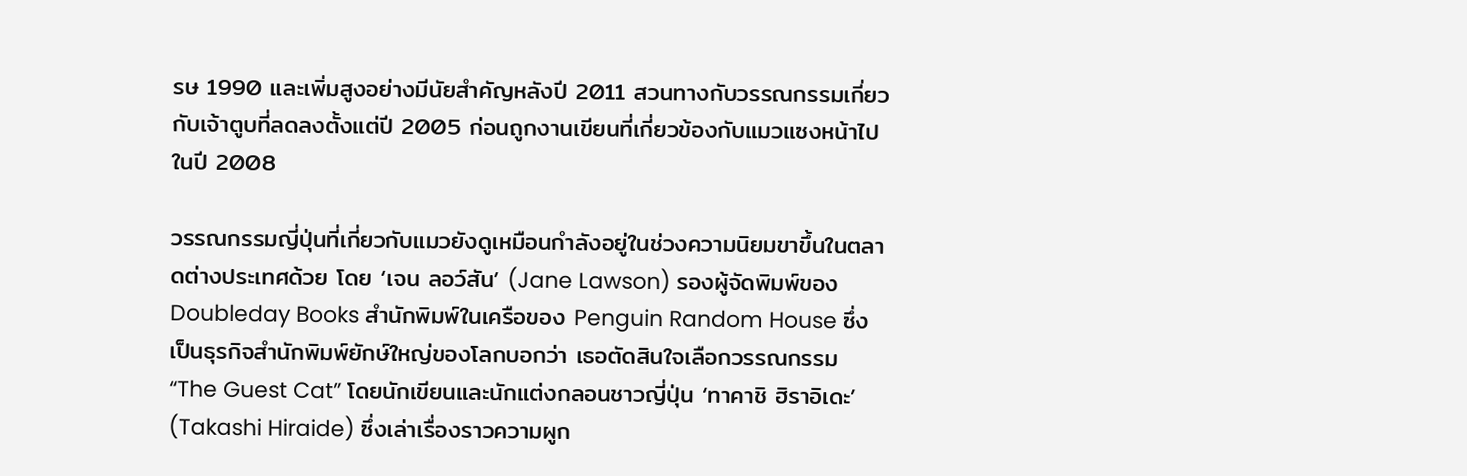รษ 1990 และเพิ่มสูงอย่างมีนัยสำคัญหลังปี 2011 สวนทางกับวรรณกรรมเกี่ยวกับเจ้าตูบที่ลดลงตั้งแต่ปี 2005 ก่อนถูกงานเขียนที่เกี่ยวข้องกับแมวแซงหน้าไปในปี 2008

วรรณกรรมญี่ปุ่นที่เกี่ยวกับแมวยังดูเหมือนกำลังอยู่ในช่วงความนิยมขาขึ้นในตลาดต่างประเทศด้วย โดย ‘เจน ลอว์สัน’ (Jane Lawson) รองผู้จัดพิมพ์ของ Doubleday Books สำนักพิมพ์ในเครือของ Penguin Random House ซึ่งเป็นธุรกิจสำนักพิมพ์ยักษ์ใหญ่ของโลกบอกว่า เธอตัดสินใจเลือกวรรณกรรม “The Guest Cat” โดยนักเขียนและนักแต่งกลอนชาวญี่ปุ่น ‘ทาคาชิ ฮิราอิเดะ’ (Takashi Hiraide) ซึ่งเล่าเรื่องราวความผูก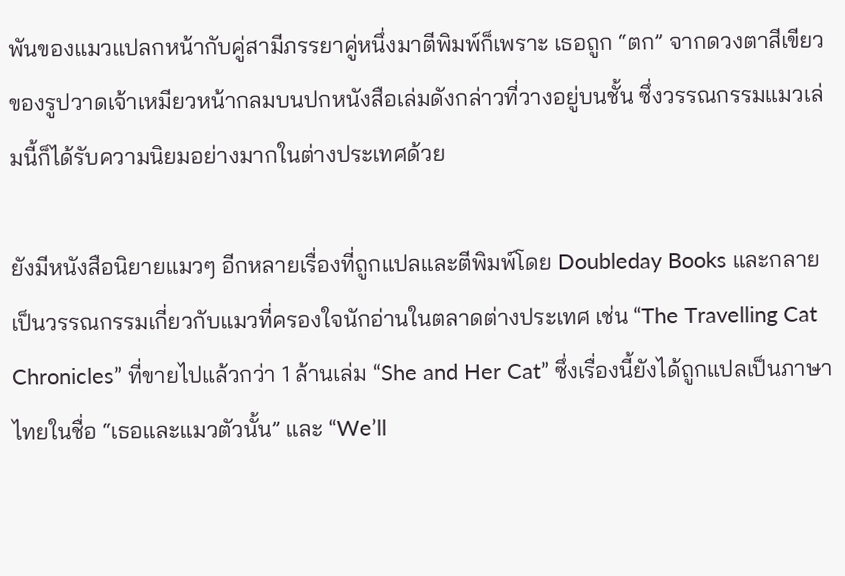พันของแมวแปลกหน้ากับคู่สามีภรรยาคู่หนึ่งมาตีพิมพ์ก็เพราะ เธอถูก “ตก” จากดวงตาสีเขียวของรูปวาดเจ้าเหมียวหน้ากลมบนปกหนังสือเล่มดังกล่าวที่วางอยู่บนชั้น ซึ่งวรรณกรรมแมวเล่มนี้ก็ได้รับความนิยมอย่างมากในต่างประเทศด้วย

ยังมีหนังสือนิยายแมวๆ อีกหลายเรื่องที่ถูกแปลและตีพิมพ์โดย Doubleday Books และกลายเป็นวรรณกรรมเกี่ยวกับแมวที่ครองใจนักอ่านในตลาดต่างประเทศ เช่น “The Travelling Cat Chronicles” ที่ขายไปแล้วกว่า 1 ล้านเล่ม “She and Her Cat” ซึ่งเรื่องนี้ยังได้ถูกแปลเป็นภาษาไทยในชื่อ “เธอและแมวตัวนั้น” และ “We’ll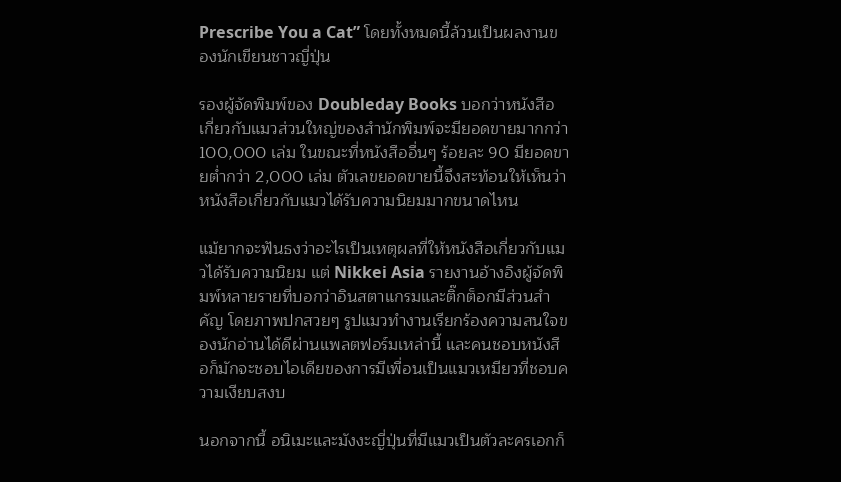Prescribe You a Cat” โดยทั้งหมดนี้ล้วนเป็นผลงานของนักเขียนชาวญี่ปุ่น

รองผู้จัดพิมพ์ของ Doubleday Books บอกว่าหนังสือเกี่ยวกับแมวส่วนใหญ่ของสำนักพิมพ์จะมียอดขายมากกว่า 100,000 เล่ม ในขณะที่หนังสืออื่นๆ ร้อยละ 90 มียอดขายต่ำกว่า 2,000 เล่ม ตัวเลขยอดขายนี้จึงสะท้อนให้เห็นว่าหนังสือเกี่ยวกับแมวได้รับความนิยมมากขนาดไหน

แม้ยากจะฟันธงว่าอะไรเป็นเหตุผลที่ให้หนังสือเกี่ยวกับแมวได้รับความนิยม แต่ Nikkei Asia รายงานอ้างอิงผู้จัดพิมพ์หลายรายที่บอกว่าอินสตาแกรมและติ๊กต็อกมีส่วนสำคัญ โดยภาพปกสวยๆ รูปแมวทำงานเรียกร้องความสนใจของนักอ่านได้ดีผ่านแพลตฟอร์มเหล่านี้ และคนชอบหนังสือก็มักจะชอบไอเดียของการมีเพื่อนเป็นแมวเหมียวที่ชอบความเงียบสงบ

นอกจากนี้ อนิเมะและมังงะญี่ปุ่นที่มีแมวเป็นตัวละครเอกก็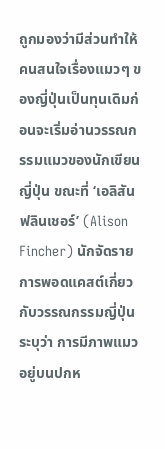ถูกมองว่ามีส่วนทำให้คนสนใจเรื่องแมวๆ ของญี่ปุ่นเป็นทุนเดิมก่อนจะเริ่มอ่านวรรณกรรมแมวของนักเขียนญี่ปุ่น ขณะที่ ‘เอลิสัน ฟลินเชอร์’ (Alison Fincher) นักจัดรายการพอดแคสต์เกี่ยวกับวรรณกรรมญี่ปุ่นระบุว่า การมีภาพแมวอยู่บนปกห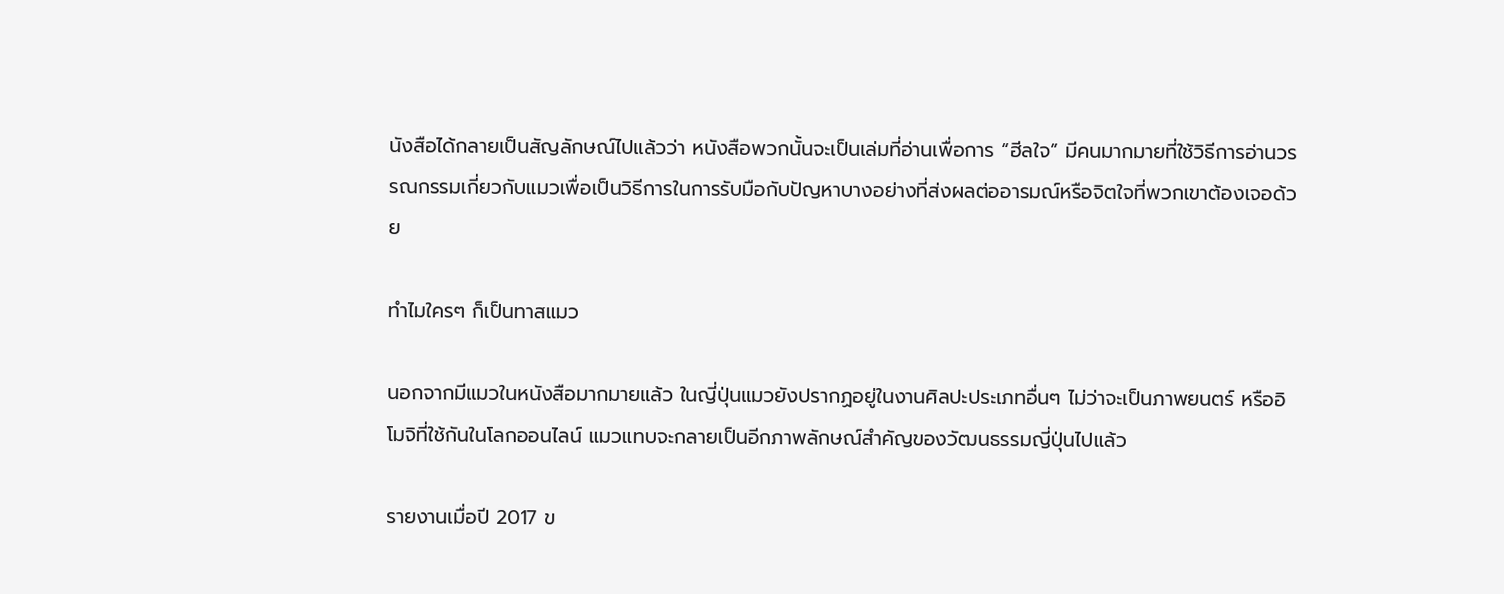นังสือได้กลายเป็นสัญลักษณ์ไปแล้วว่า หนังสือพวกนั้นจะเป็นเล่มที่อ่านเพื่อการ “ฮีลใจ” มีคนมากมายที่ใช้วิธีการอ่านวรรณกรรมเกี่ยวกับแมวเพื่อเป็นวิธีการในการรับมือกับปัญหาบางอย่างที่ส่งผลต่ออารมณ์หรือจิตใจที่พวกเขาต้องเจอด้วย

ทำไมใครๆ ก็เป็นทาสแมว

นอกจากมีแมวในหนังสือมากมายแล้ว ในญี่ปุ่นแมวยังปรากฏอยู่ในงานศิลปะประเภทอื่นๆ ไม่ว่าจะเป็นภาพยนตร์ หรืออิโมจิที่ใช้กันในโลกออนไลน์ แมวแทบจะกลายเป็นอีกภาพลักษณ์สำคัญของวัฒนธรรมญี่ปุ่นไปแล้ว

รายงานเมื่อปี 2017 ข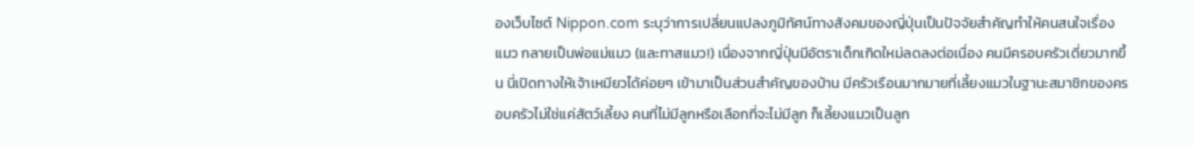องเว็บไซต์ Nippon.com ระบุว่าการเปลี่ยนแปลงภูมิทัศน์ทางสังคมของญี่ปุ่นเป็นปัจจัยสำคัญทำให้คนสนใจเรื่องแมว กลายเป็นพ่อแม่แมว (และทาสแมว!) เนื่องจากญี่ปุ่นมีอัตราเด็กเกิดใหม่ลดลงต่อเนื่อง คนมีครอบครัวเดี่ยวมากขึ้น นี่เปิดทางให้เจ้าเหมียวได้ค่อยๆ เข้ามาเป็นส่วนสำคัญของบ้าน มีครัวเรือนมากมายที่เลี้ยงแมวในฐานะสมาชิกของครอบครัวไม่ใช่แค่สัตว์เลี้ยง คนที่ไม่มีลูกหรือเลือกที่จะไม่มีลูก ก็เลี้ยงแมวเป็นลูก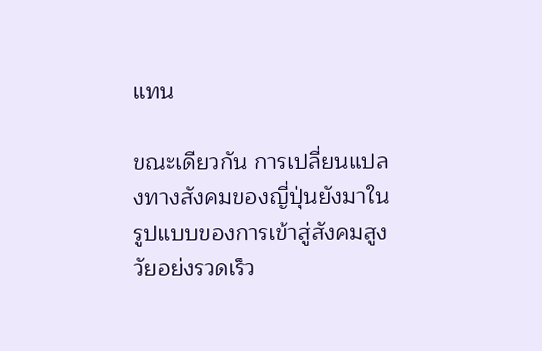แทน

ขณะเดียวกัน การเปลี่ยนแปลงทางสังคมของญี่ปุ่นยังมาในรูปแบบของการเข้าสู่สังคมสูงวัยอย่งรวดเร็ว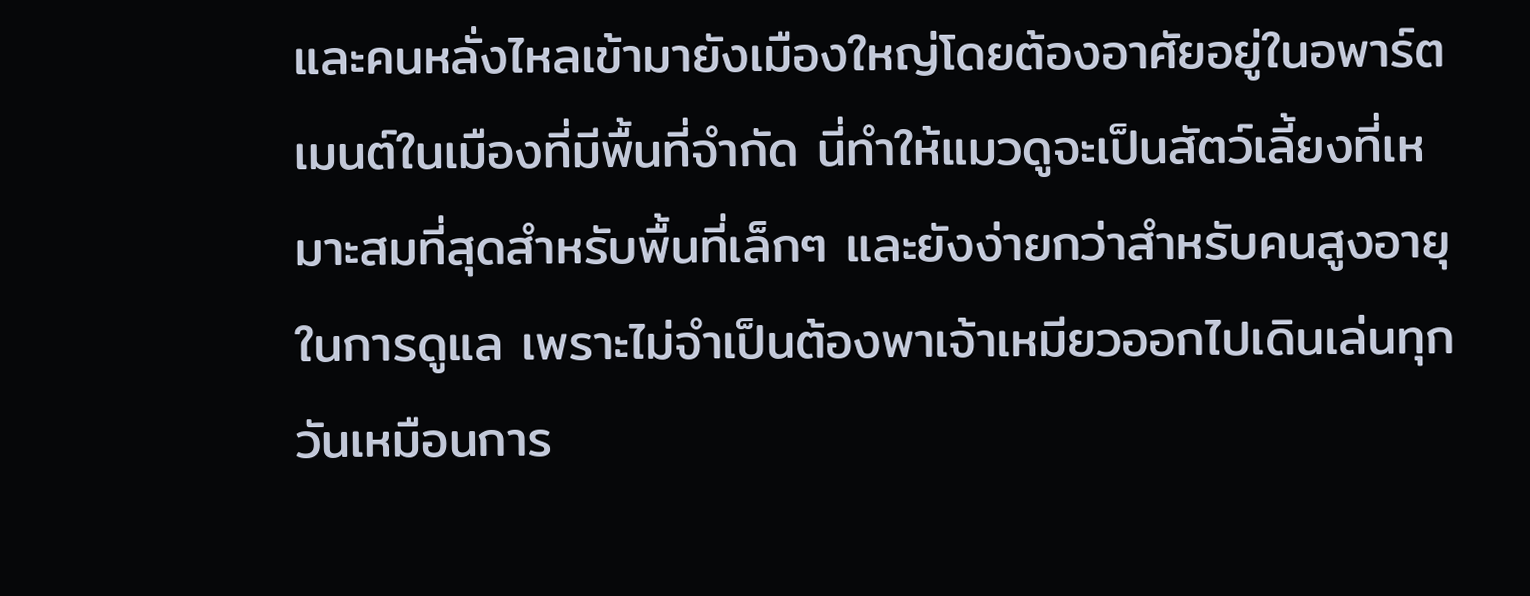และคนหลั่งไหลเข้ามายังเมืองใหญ่โดยต้องอาศัยอยู่ในอพาร์ตเมนต์ในเมืองที่มีพื้นที่จำกัด นี่ทำให้แมวดูจะเป็นสัตว์เลี้ยงที่เหมาะสมที่สุดสำหรับพื้นที่เล็กๆ และยังง่ายกว่าสำหรับคนสูงอายุในการดูแล เพราะไม่จำเป็นต้องพาเจ้าเหมียวออกไปเดินเล่นทุกวันเหมือนการ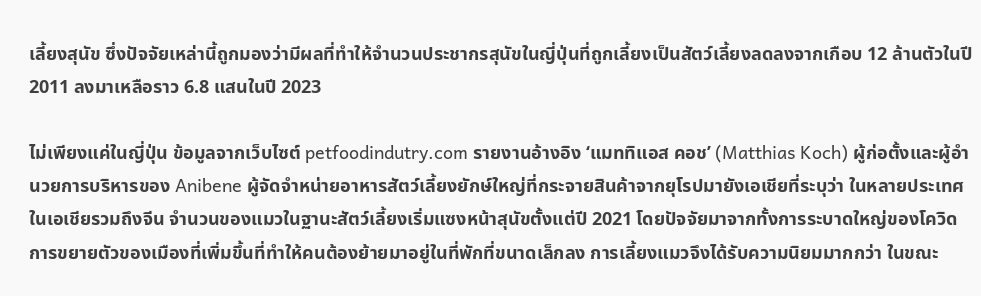เลี้ยงสุนัข ซึ่งปัจจัยเหล่านี้ถูกมองว่ามีผลที่ทำให้จำนวนประชากรสุนัขในญี่ปุ่นที่ถูกเลี้ยงเป็นสัตว์เลี้ยงลดลงจากเกือบ 12 ล้านตัวในปี 2011 ลงมาเหลือราว 6.8 แสนในปี 2023

ไม่เพียงแค่ในญี่ปุ่น ข้อมูลจากเว็บไซต์ petfoodindutry.com รายงานอ้างอิง ‘แมททิแอส คอช’ (Matthias Koch) ผู้ก่อตั้งและผู้อำนวยการบริหารของ Anibene ผู้จัดจำหน่ายอาหารสัตว์เลี้ยงยักษ์ใหญ่ที่กระจายสินค้าจากยุโรปมายังเอเชียที่ระบุว่า ในหลายประเทศในเอเชียรวมถึงจีน จำนวนของแมวในฐานะสัตว์เลี้ยงเริ่มแซงหน้าสุนัขตั้งแต่ปี 2021 โดยปัจจัยมาจากทั้งการระบาดใหญ่ของโควิด การขยายตัวของเมืองที่เพิ่มขึ้นที่ทำให้คนต้องย้ายมาอยู่ในที่พักที่ขนาดเล็กลง การเลี้ยงแมวจึงได้รับความนิยมมากกว่า ในขณะ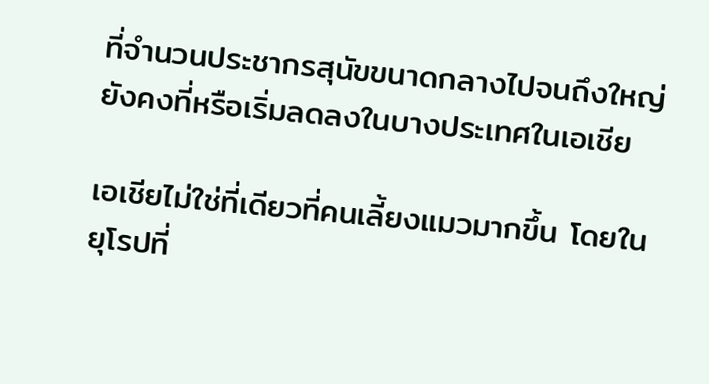ที่จำนวนประชากรสุนัขขนาดกลางไปจนถึงใหญ่ยังคงที่หรือเริ่มลดลงในบางประเทศในเอเชีย

เอเชียไม่ใช่ที่เดียวที่คนเลี้ยงแมวมากขึ้น โดยในยุโรปที่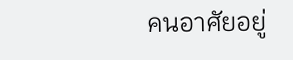คนอาศัยอยู่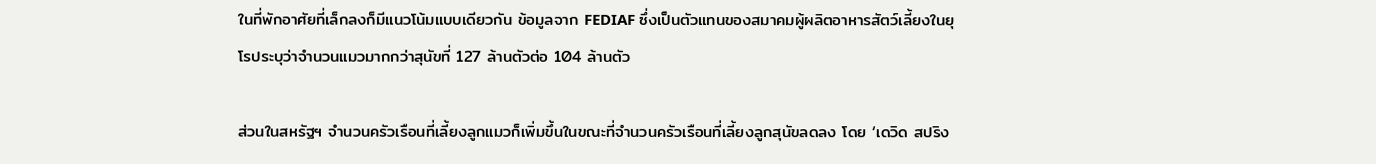ในที่พักอาศัยที่เล็กลงก็มีแนวโน้มแบบเดียวกัน ข้อมูลจาก FEDIAF ซึ่งเป็นตัวแทนของสมาคมผู้ผลิตอาหารสัตว์เลี้ยงในยุโรประบุว่าจำนวนแมวมากกว่าสุนัขที่ 127 ล้านตัวต่อ 104 ล้านตัว

ส่วนในสหรัฐฯ จำนวนครัวเรือนที่เลี้ยงลูกแมวก็เพิ่มขึ้นในขณะที่จำนวนครัวเรือนที่เลี้ยงลูกสุนัขลดลง โดย ‘เดวิด สปริง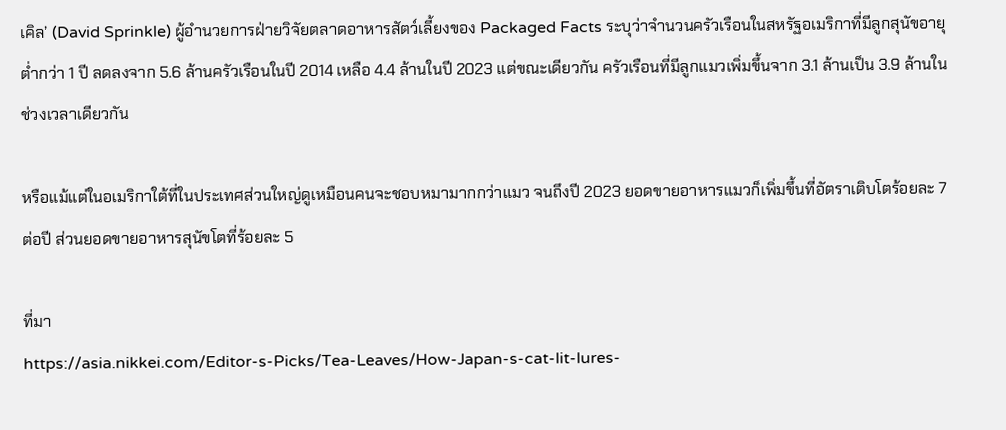เคิล’ (David Sprinkle) ผู้อำนวยการฝ่ายวิจัยตลาดอาหารสัตว์เลี้ยงของ Packaged Facts ระบุว่าจำนวนครัวเรือนในสหรัฐอเมริกาที่มีลูกสุนัขอายุต่ำกว่า 1 ปี ลดลงจาก 5.6 ล้านครัวเรือนในปี 2014 เหลือ 4.4 ล้านในปี 2023 แต่ขณะเดียวกัน ครัวเรือนที่มีลูกแมวเพิ่มขึ้นจาก 3.1 ล้านเป็น 3.9 ล้านในช่วงเวลาเดียวกัน

หรือแม้แต่ในอเมริกาใต้ที่ในประเทศส่วนใหญ่ดูเหมือนคนจะชอบหมามากกว่าแมว จนถึงปี 2023 ยอดขายอาหารแมวก็เพิ่มขึ้นที่อัตราเติบโตร้อยละ 7 ต่อปี ส่วนยอดขายอาหารสุนัขโตที่ร้อยละ 5

ที่มา
https://asia.nikkei.com/Editor-s-Picks/Tea-Leaves/How-Japan-s-cat-lit-lures-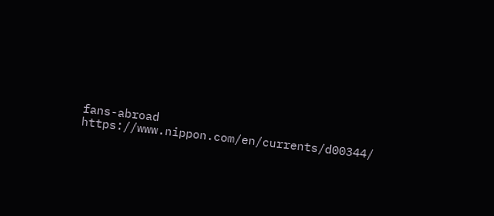fans-abroad
https://www.nippon.com/en/currents/d00344/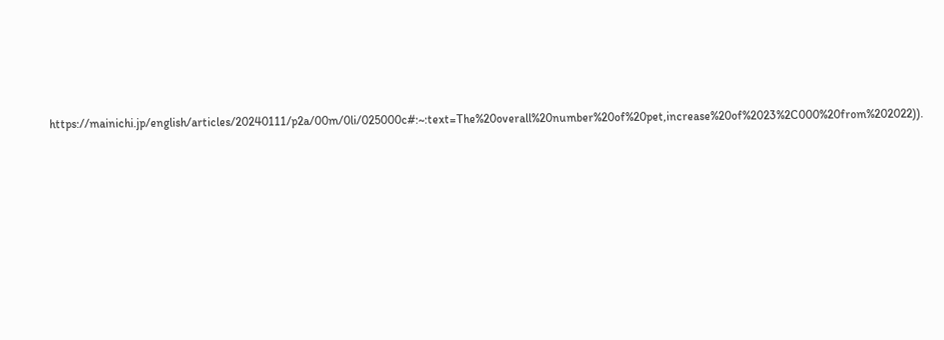https://mainichi.jp/english/articles/20240111/p2a/00m/0li/025000c#:~:text=The%20overall%20number%20of%20pet,increase%20of%2023%2C000%20from%202022)).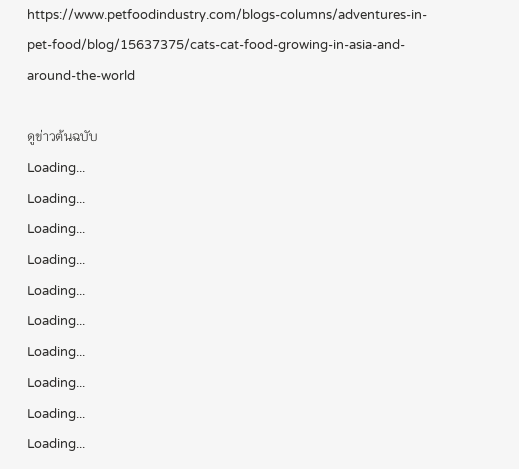https://www.petfoodindustry.com/blogs-columns/adventures-in-pet-food/blog/15637375/cats-cat-food-growing-in-asia-and-around-the-world

ดูข่าวต้นฉบับ
Loading...
Loading...
Loading...
Loading...
Loading...
Loading...
Loading...
Loading...
Loading...
Loading...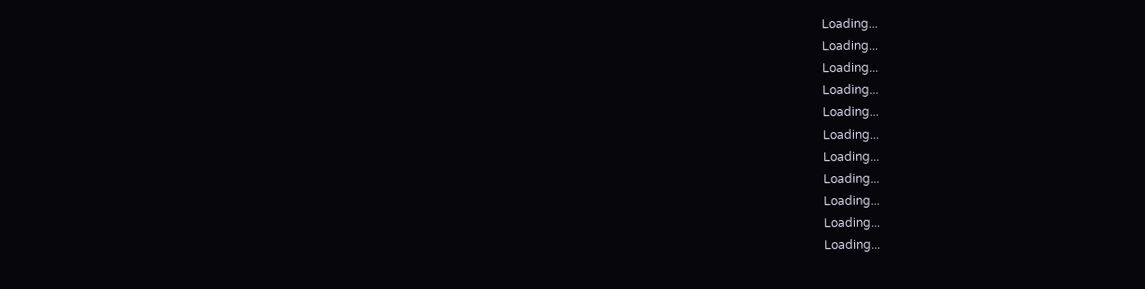Loading...
Loading...
Loading...
Loading...
Loading...
Loading...
Loading...
Loading...
Loading...
Loading...
Loading...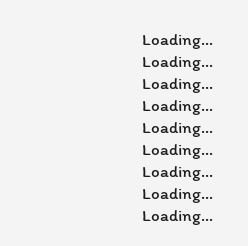Loading...
Loading...
Loading...
Loading...
Loading...
Loading...
Loading...
Loading...
Loading...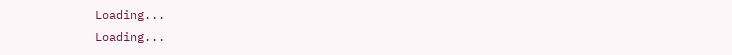Loading...
Loading...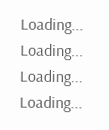Loading...
Loading...
Loading...
Loading...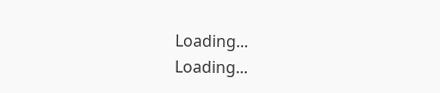Loading...
Loading...